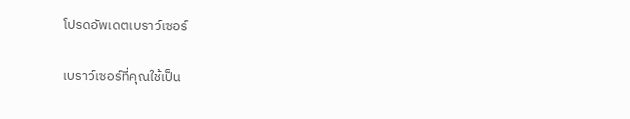โปรดอัพเดตเบราว์เซอร์

เบราว์เซอร์ที่คุณใช้เป็น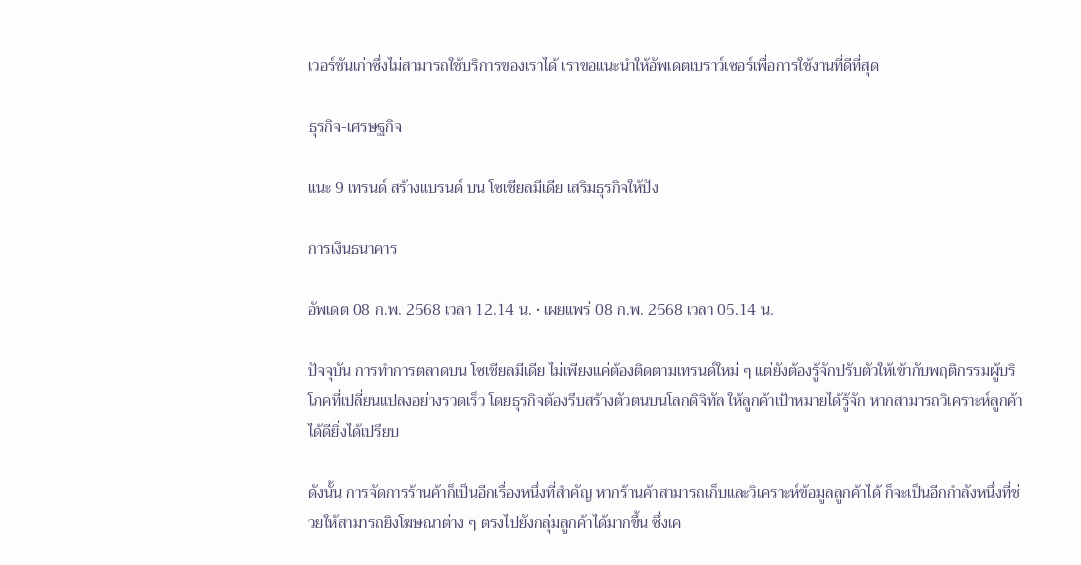เวอร์ชันเก่าซึ่งไม่สามารถใช้บริการของเราได้ เราขอแนะนำให้อัพเดตเบราว์เซอร์เพื่อการใช้งานที่ดีที่สุด

ธุรกิจ-เศรษฐกิจ

แนะ 9 เทรนด์ สร้างแบรนด์ บน โซเชียลมีเดีย เสริมธุรกิจให้ปัง

การเงินธนาคาร

อัพเดต 08 ก.พ. 2568 เวลา 12.14 น. • เผยแพร่ 08 ก.พ. 2568 เวลา 05.14 น.

ปัจจุบัน การทำการตลาดบน โซเชียลมีเดีย ไม่เพียงแค่ต้องติดตามเทรนด์ใหม่ ๆ แต่ยังต้องรู้จักปรับตัวให้เข้ากับพฤติกรรมผู้บริโภคที่เปลี่ยนแปลงอย่างรวดเร็ว โดยธุรกิจต้องรีบสร้างตัวตนบนโลกดิจิทัล ให้ลูกค้าเป้าหมายได้รู้จัก หากสามารถวิเคราะห์ลูกค้าได้ดียิ่งได้เปรียบ

ดังนั้น การจัดการร้านค้าก็เป็นอีกเรื่องหนึ่งที่สำคัญ หากร้านค้าสามารถเก็บและวิเคราะห์ข้อมูลลูกค้าได้ ก็จะเป็นอีกกำลังหนึ่งที่ช่วยให้สามารถยิงโฆษณาต่าง ๆ ตรงไปยังกลุ่มลูกค้าได้มากขึ้น ซึ่งเค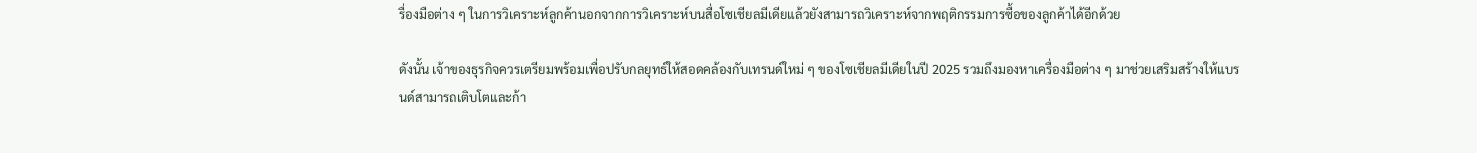รื่องมือต่าง ๆ ในการวิเคราะห์ลูกค้านอกจากการวิเคราะห์บนสื่อโซเชียลมีเดียแล้วยังสามารถวิเคราะห์จากพฤติกรรมการซื้อของลูกค้าได้อีกด้วย

ดังนั้น เจ้าของธุรกิจควรเตรียมพร้อมเพื่อปรับกลยุทธ์ให้สอดคล้องกับเทรนด์ใหม่ ๆ ของโซเชียลมีเดียในปี 2025 รวมถึงมองหาเครื่องมือต่าง ๆ มาช่วยเสริมสร้างให้แบรนด์สามารถเติบโตและก้า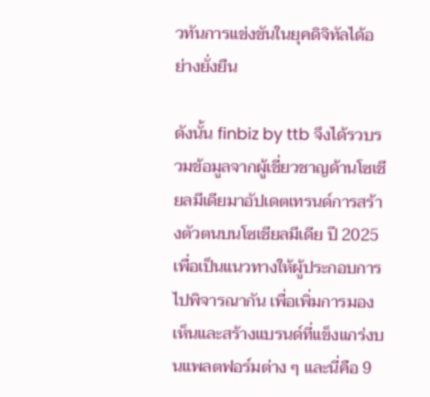วทันการแข่งขันในยุคดิจิทัลได้อย่างยั่งยืน

ดังนั้น finbiz by ttb จึงได้รวบรวมข้อมูลจากผู้เชี่ยวชาญด้านโซเชียลมีเดียมาอัปเดตเทรนด์การสร้างตัวตนบนโซเชียลมีเดีย ปี 2025 เพื่อเป็นแนวทางให้ผู้ประกอบการไปพิจารณากัน เพื่อเพิ่มการมองเห็นและสร้างแบรนด์ที่แข็งแกร่งบนแพลตฟอร์มต่าง ๆ และนี่คือ 9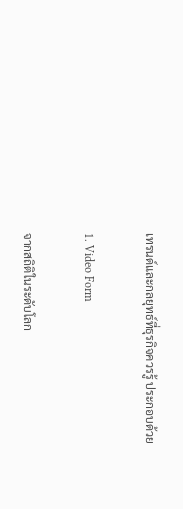เทรนด์และกลยุทธ์ที่ธุรกิจควรรู้ ประกอบด้วย

1. Video Form

จากสถิติในระดับโลก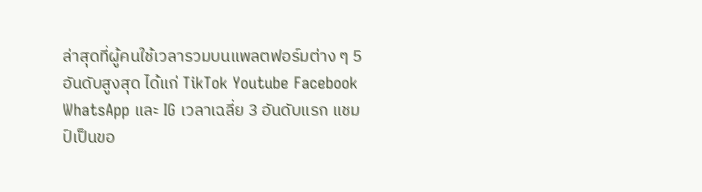ล่าสุดที่ผู้คนใช้เวลารวมบนแพลตฟอร์มต่าง ๆ 5 อันดับสูงสุด ได้แก่ TikTok Youtube Facebook WhatsApp และ IG เวลาเฉลี่ย 3 อันดับแรก แชมป์เป็นขอ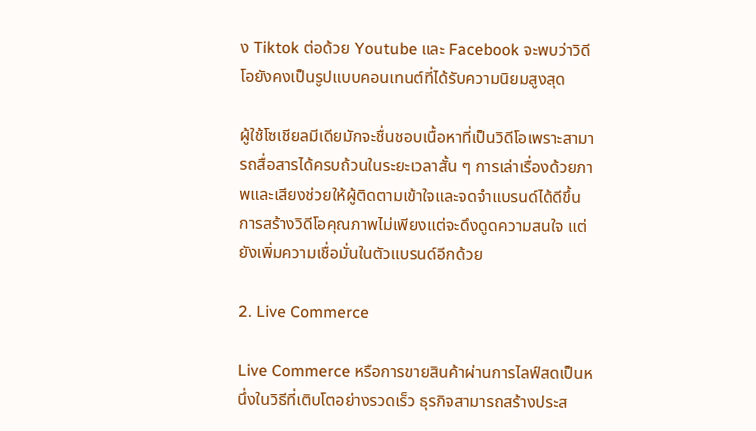ง Tiktok ต่อด้วย Youtube และ Facebook จะพบว่าวิดีโอยังคงเป็นรูปแบบคอนเทนต์ที่ได้รับความนิยมสูงสุด

ผู้ใช้โซเชียลมีเดียมักจะชื่นชอบเนื้อหาที่เป็นวิดีโอเพราะสามารถสื่อสารได้ครบถ้วนในระยะเวลาสั้น ๆ การเล่าเรื่องด้วยภาพและเสียงช่วยให้ผู้ติดตามเข้าใจและจดจำแบรนด์ได้ดีขึ้น การสร้างวิดีโอคุณภาพไม่เพียงแต่จะดึงดูดความสนใจ แต่ยังเพิ่มความเชื่อมั่นในตัวแบรนด์อีกด้วย

2. Live Commerce

Live Commerce หรือการขายสินค้าผ่านการไลฟ์สดเป็นหนึ่งในวิธีที่เติบโตอย่างรวดเร็ว ธุรกิจสามารถสร้างประส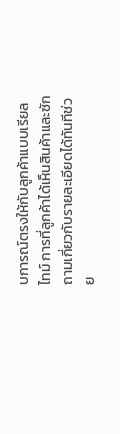บการณ์ตรงให้กับลูกค้าแบบเรียลไทม์ การที่ลูกค้าได้เห็นสินค้าและซักถามเกี่ยวกับรายละเอียดได้ทันทีช่วย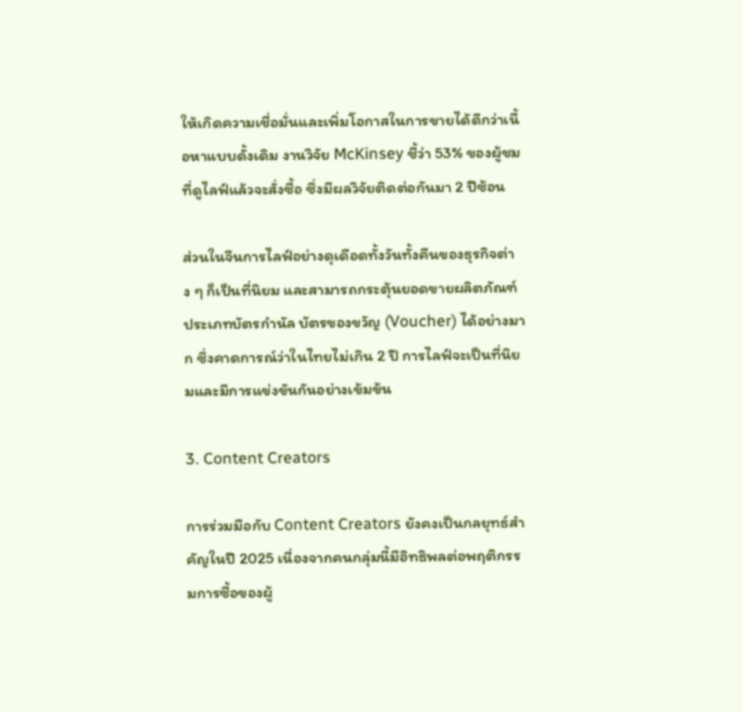ให้เกิดความเชื่อมั่นและเพิ่มโอกาสในการขายได้ดีกว่าเนื้อหาแบบดั้งเดิม งานวิจัย McKinsey ชี้ว่า 53% ของผู้ชมที่ดูไลฟ์แล้วจะสั่งซื้อ ซึ่งมีผลวิจัยติดต่อกันมา 2 ปีซ้อน

ส่วนในจีนการไลฟ์อย่างดุเดือดทั้งวันทั้งคืนของธุรกิจต่าง ๆ ก็เป็นที่นิยม และสามารถกระตุ้นยอดขายผลิตภัณฑ์ประเภทบัตรกำนัล บัตรของขวัญ (Voucher) ได้อย่างมาก ซึ่งคาดการณ์ว่าในไทยไม่เกิน 2 ปี การไลฟ์จะเป็นที่นิยมและมีการแข่งขันกันอย่างเข้มข้น

3. Content Creators

การร่วมมือกับ Content Creators ยังคงเป็นกลยุทธ์สำคัญในปี 2025 เนื่องจากคนกลุ่มนี้มีอิทธิพลต่อพฤติกรรมการซื้อของผู้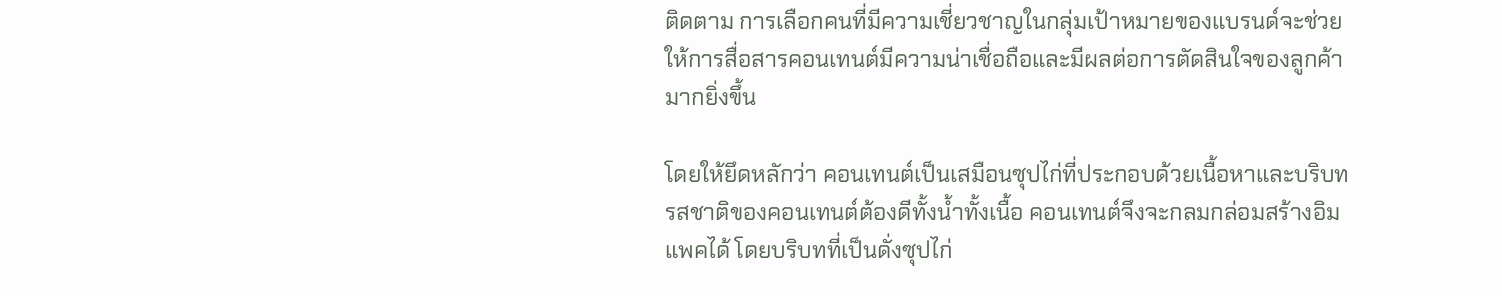ติดตาม การเลือกคนที่มีความเชี่ยวชาญในกลุ่มเป้าหมายของแบรนด์จะช่วยให้การสื่อสารคอนเทนต์มีความน่าเชื่อถือและมีผลต่อการตัดสินใจของลูกค้ามากยิ่งขึ้น

โดยให้ยึดหลักว่า คอนเทนต์เป็นเสมือนซุปไก่ที่ประกอบด้วยเนื้อหาและบริบท รสชาติของคอนเทนต์ต้องดีทั้งน้ำทั้งเนื้อ คอนเทนต์จึงจะกลมกล่อมสร้างอิมแพคได้ โดยบริบทที่เป็นดั่งซุปไก่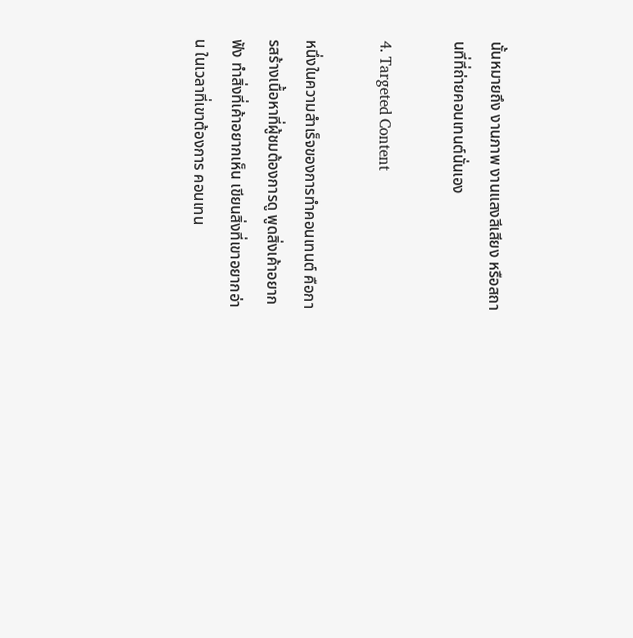นั้นหมายถึง งานภาพ งานแสงสีเสียง หรือสถานที่ที่ถ่ายคอนเทนต์นั่นเอง

4. Targeted Content

หนึ่งในความสำเร็จของการทำคอนเทนต์ คือการสร้างเนื้อหาที่ผู้ชมต้องการดู พูดสิ่งเค้าอยากฟัง ทำสิ่งที่เค้าอยากเห็น เขียนสิ่งที่เขาอยากอ่าน ในเวลาที่เขาต้องการ คอนเทน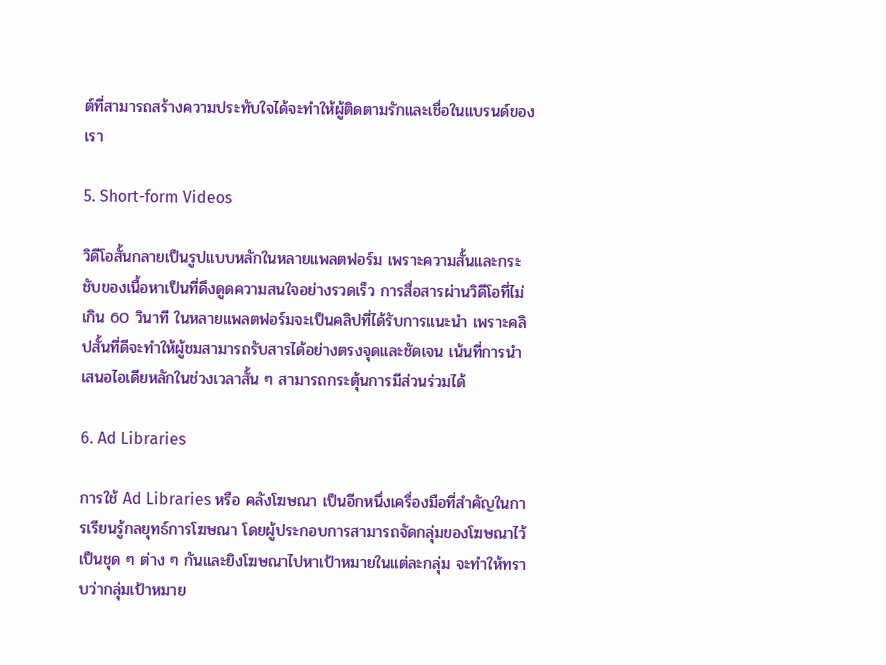ต์ที่สามารถสร้างความประทับใจได้จะทำให้ผู้ติดตามรักและเชื่อในแบรนด์ของเรา

5. Short-form Videos

วิดีโอสั้นกลายเป็นรูปแบบหลักในหลายแพลตฟอร์ม เพราะความสั้นและกระชับของเนื้อหาเป็นที่ดึงดูดความสนใจอย่างรวดเร็ว การสื่อสารผ่านวิดีโอที่ไม่เกิน 60 วินาที ในหลายแพลตฟอร์มจะเป็นคลิปที่ได้รับการแนะนำ เพราะคลิปสั้นที่ดีจะทำให้ผู้ชมสามารถรับสารได้อย่างตรงจุดและชัดเจน เน้นที่การนำเสนอไอเดียหลักในช่วงเวลาสั้น ๆ สามารถกระตุ้นการมีส่วนร่วมได้

6. Ad Libraries

การใช้ Ad Libraries หรือ คลังโฆษณา เป็นอีกหนึ่งเครื่องมือที่สำคัญในการเรียนรู้กลยุทธ์การโฆษณา โดยผู้ประกอบการสามารถจัดกลุ่มของโฆษณาไว้เป็นชุด ๆ ต่าง ๆ กันและยิงโฆษณาไปหาเป้าหมายในแต่ละกลุ่ม จะทำให้ทราบว่ากลุ่มเป้าหมาย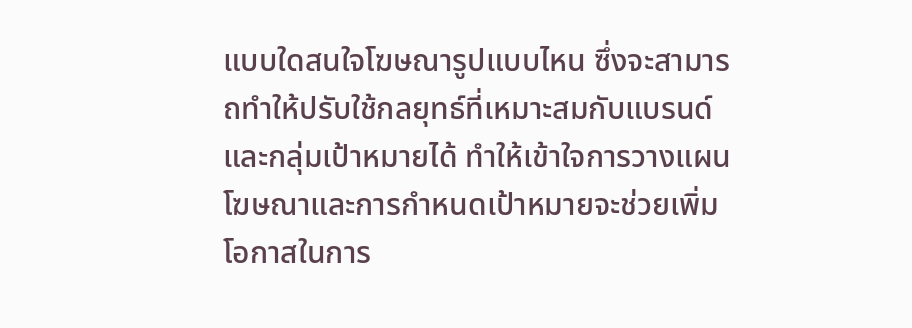แบบใดสนใจโฆษณารูปแบบไหน ซึ่งจะสามารถทำให้ปรับใช้กลยุทธ์ที่เหมาะสมกับแบรนด์และกลุ่มเป้าหมายได้ ทำให้เข้าใจการวางแผนโฆษณาและการกำหนดเป้าหมายจะช่วยเพิ่มโอกาสในการ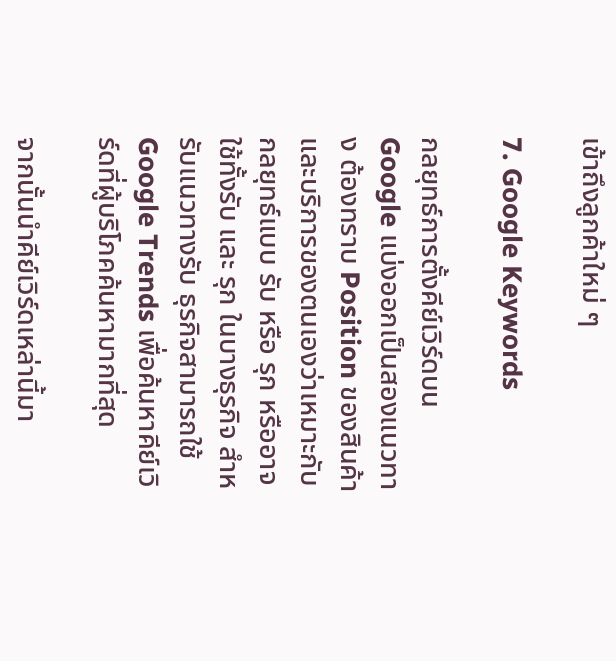เข้าถึงลูกค้าใหม่ ๆ

7. Google Keywords

กลยุทธ์การตั้งคีย์เวิร์ดบน Google แบ่งออกเป็นสองแนวทาง ต้องทราบ Position ของสินค้าและบริการของตนเองว่าเหมาะกับกลยุทธ์แบบ รับ หรือ รุก หรืออาจใช้ทั้งรับ และ รุก ในบางธุรกิจ สำหรับแนวทางรับ ธุรกิจสามารถใช้ Google Trends เพื่อค้นหาคีย์เวิร์ดที่ผู้บริโภคค้นหามากที่สุด

จากนั้นนำคีย์เวิร์ดเหล่านี้มา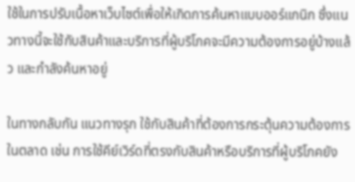ใช้ในการปรับเนื้อหาเว็บไซต์เพื่อให้เกิดการค้นหาแบบออร์แกนิก ซึ่งแนวทางนี้จะใช้กับสินค้าและบริการที่ผู้บริโภคจะมีความต้องการอยู่บ้างแล้ว และกำลังค้นหาอยู่

ในทางกลับกัน แนวทางรุก ใช้กับสินค้าที่ต้องการกระตุ้นความต้องการในตลาด เช่น การใช้คีย์เวิร์ดที่ตรงกับสินค้าหรือบริการที่ผู้บริโภคยัง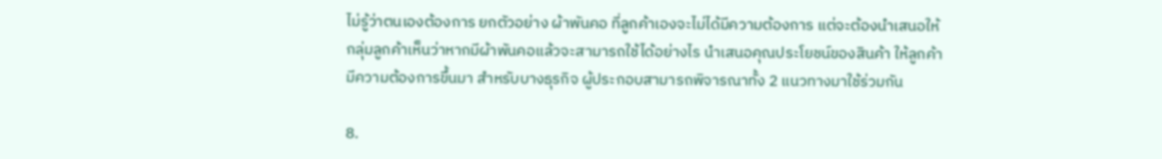ไม่รู้ว่าตนเองต้องการ ยกตัวอย่าง ผ้าพันคอ ที่ลูกค้าเองจะไม่ได้มีความต้องการ แต่จะต้องนำเสนอให้กลุ่มลูกค้าเห็นว่าหากมีผ้าพันคอแล้วจะสามารถใช้ได้อย่างไร นำเสนอคุณประโยชน์ของสินค้า ให้ลูกค้ามีความต้องการขึ้นมา สำหรับบางธุรกิจ ผู้ประกอบสามารถพิจารณาทั้ง 2 แนวทางมาใช้ร่วมกัน

8.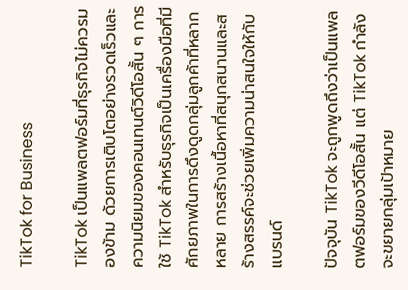TikTok for Business

TikTok เป็นแพลตฟอร์มที่ธุรกิจไม่ควรมองข้าม ด้วยการเติบโตอย่างรวดเร็วและความนิยมของคอนเทนต์วิดีโอสั้น ๆ การใช้ TikTok สำหรับธุรกิจเป็นเครื่องมือที่มีศักยภาพในการดึงดูดกลุ่มลูกค้าที่หลากหลาย การสร้างเนื้อหาที่สนุกสนานและสร้างสรรค์จะช่วยเพิ่มความน่าสนใจให้กับแบรนด์

ปัจจุบัน TikTok จะถูกพูดถึงว่าเป็นแพลตฟอร์มของวีดีโอสั้น แต่ TikTok กำลังจะขยายกลุ่มเป้าหมาย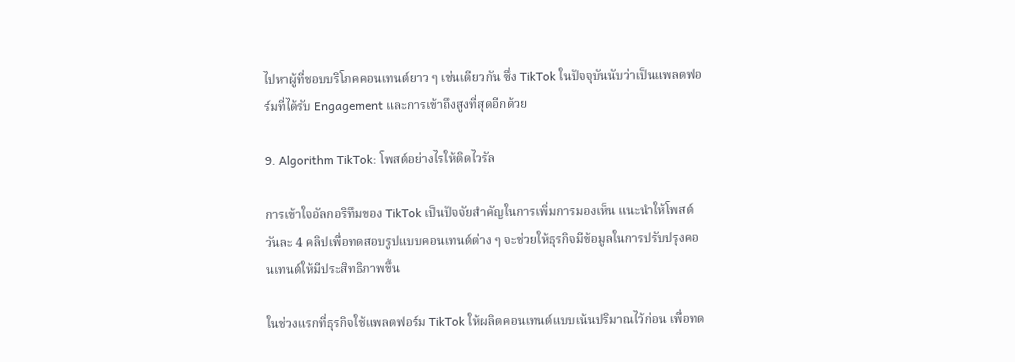ไปหาผู้ที่ชอบบริโภคคอนเทนต์ยาว ๆ เช่นเดียวกัน ซึ่ง TikTok ในปัจจุบันนับว่าเป็นแพลตฟอร์มที่ได้รับ Engagement และการเข้าถึงสูงที่สุดอีกด้วย

9. Algorithm TikTok: โพสต์อย่างไรให้ติดไวรัล

การเข้าใจอัลกอริทึมของ TikTok เป็นปัจจัยสำคัญในการเพิ่มการมองเห็น แนะนำให้โพสต์วันละ 4 คลิปเพื่อทดสอบรูปแบบคอนเทนต์ต่าง ๆ จะช่วยให้ธุรกิจมีข้อมูลในการปรับปรุงคอนเทนต์ให้มีประสิทธิภาพขึ้น

ในช่วงแรกที่ธุรกิจใช้แพลตฟอร์ม TikTok ให้ผลิตคอนเทนต์แบบเน้นปริมาณไว้ก่อน เพื่อทด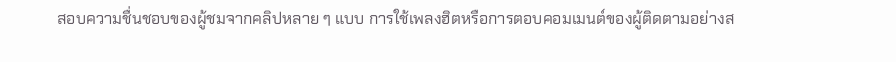สอบความชื่นชอบของผู้ชมจากคลิปหลาย ๆ แบบ การใช้เพลงฮิตหรือการตอบคอมเมนต์ของผู้ติดตามอย่างส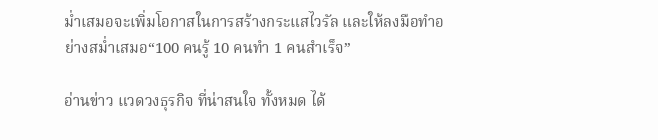ม่ำเสมอจะเพิ่มโอกาสในการสร้างกระแสไวรัล และให้ลงมือทำอย่างสม่ำเสมอ“100 คนรู้ 10 คนทำ 1 คนสำเร็จ”

อ่านข่าว แวดวงธุรกิจ ที่น่าสนใจ ทั้งหมด ได้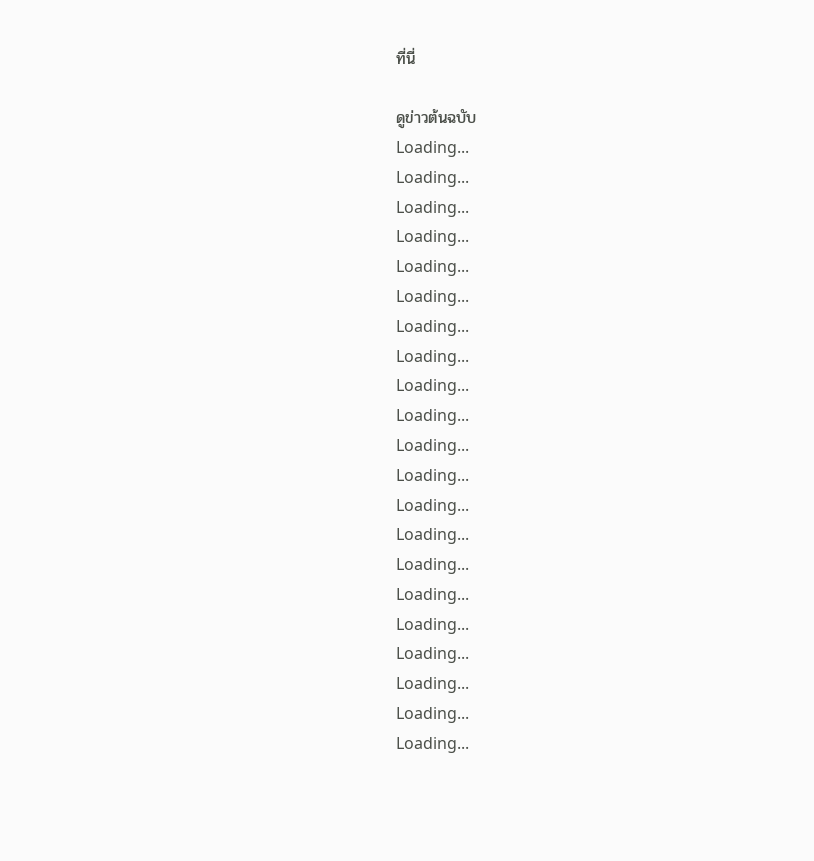ที่นี่

ดูข่าวต้นฉบับ
Loading...
Loading...
Loading...
Loading...
Loading...
Loading...
Loading...
Loading...
Loading...
Loading...
Loading...
Loading...
Loading...
Loading...
Loading...
Loading...
Loading...
Loading...
Loading...
Loading...
Loading...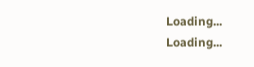Loading...
Loading...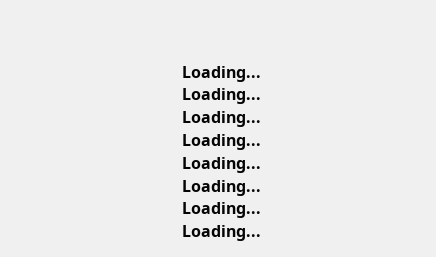Loading...
Loading...
Loading...
Loading...
Loading...
Loading...
Loading...
Loading...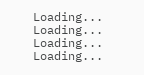Loading...
Loading...
Loading...
Loading...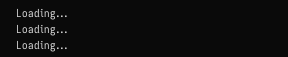Loading...
Loading...
Loading...